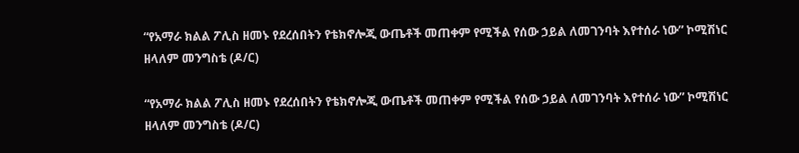“የአማራ ክልል ፖሊስ ዘመኑ የደረሰበትን የቴክኖሎጂ ውጤቶች መጠቀም የሚችል የሰው ኃይል ለመገንባት እየተሰራ ነው” ኮሚሽነር ዘላለም መንግስቴ (ዶ/ር)

“የአማራ ክልል ፖሊስ ዘመኑ የደረሰበትን የቴክኖሎጂ ውጤቶች መጠቀም የሚችል የሰው ኃይል ለመገንባት እየተሰራ ነው” ኮሚሽነር ዘላለም መንግስቴ (ዶ/ር)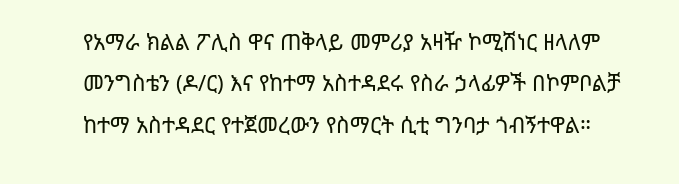የአማራ ክልል ፖሊስ ዋና ጠቅላይ መምሪያ አዛዥ ኮሚሽነር ዘላለም መንግስቴን (ዶ/ር) እና የከተማ አስተዳደሩ የስራ ኃላፊዎች በኮምቦልቻ ከተማ አስተዳደር የተጀመረውን የስማርት ሲቲ ግንባታ ጎብኝተዋል።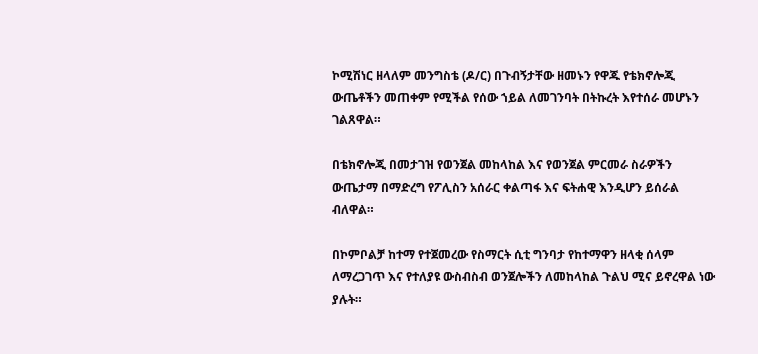ኮሚሽነር ዘላለም መንግስቴ (ዶ/ር) በጉብኝታቸው ዘመኑን የዋጁ የቴክኖሎጂ ውጤቶችን መጠቀም የሚችል የሰው ኀይል ለመገንባት በትኩረት እየተሰራ መሆኑን ገልጸዋል።

በቴክኖሎጂ በመታገዝ የወንጀል መከላከል እና የወንጀል ምርመራ ስራዎችን ውጤታማ በማድረግ የፖሊስን አሰራር ቀልጣፋ እና ፍትሐዊ እንዲሆን ይሰራል ብለዋል።

በኮምቦልቻ ከተማ የተጀመረው የስማርት ሲቲ ግንባታ የከተማዋን ዘላቂ ሰላም ለማረጋገጥ እና የተለያዩ ውስብስብ ወንጀሎችን ለመከላከል ጉልህ ሚና ይኖረዋል ነው ያሉት።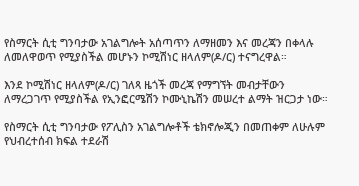የስማርት ሲቲ ግንባታው አገልግሎት አሰጣጥን ለማዘመን እና መረጃን በቀላሉ ለመለዋወጥ የሚያስችል መሆኑን ኮሚሽነር ዘላለም(ዶ/ር) ተናግረዋል።

እንደ ኮሚሽነር ዘላለም(ዶ/ር) ገለጻ ዜጎች መረጃ የማግኘት መብታቸውን ለማረጋገጥ የሚያስችል የኢንፎርሜሽን ኮሙኒኬሽን መሠረተ ልማት ዝርጋታ ነው።

የስማርት ሲቲ ግንባታው የፖሊስን አገልግሎቶች ቴክኖሎጂን በመጠቀም ለሁሉም የህብረተሰብ ክፍል ተደራሽ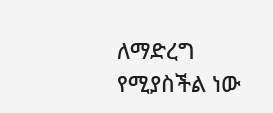ለማድረግ የሚያስችል ነው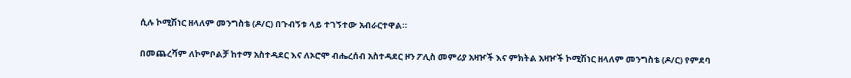ሲሉ ኮሚሽነር ዘላለም መንግስቴ (ዶ/ር) በጉብኝቱ ላይ ተገኝተው አብራርተዋል።

በመጨረሻም ለኮምቦልቻ ከተማ አስተዳደር እና ለኦሮሞ ብሔረሰብ አስተዳደር ዞን ፖሊስ መምሪያ አዛዦች እና ምክትል አዛዦች ኮሚሽነር ዘላለም መንግስቴ (ዶ/ር) የምደባ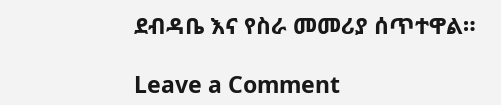ደብዳቤ እና የስራ መመሪያ ሰጥተዋል።

Leave a Comment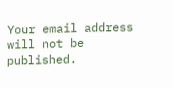Your email address will not be published.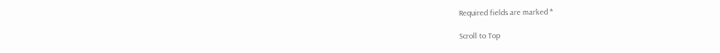Required fields are marked *

Scroll to Top